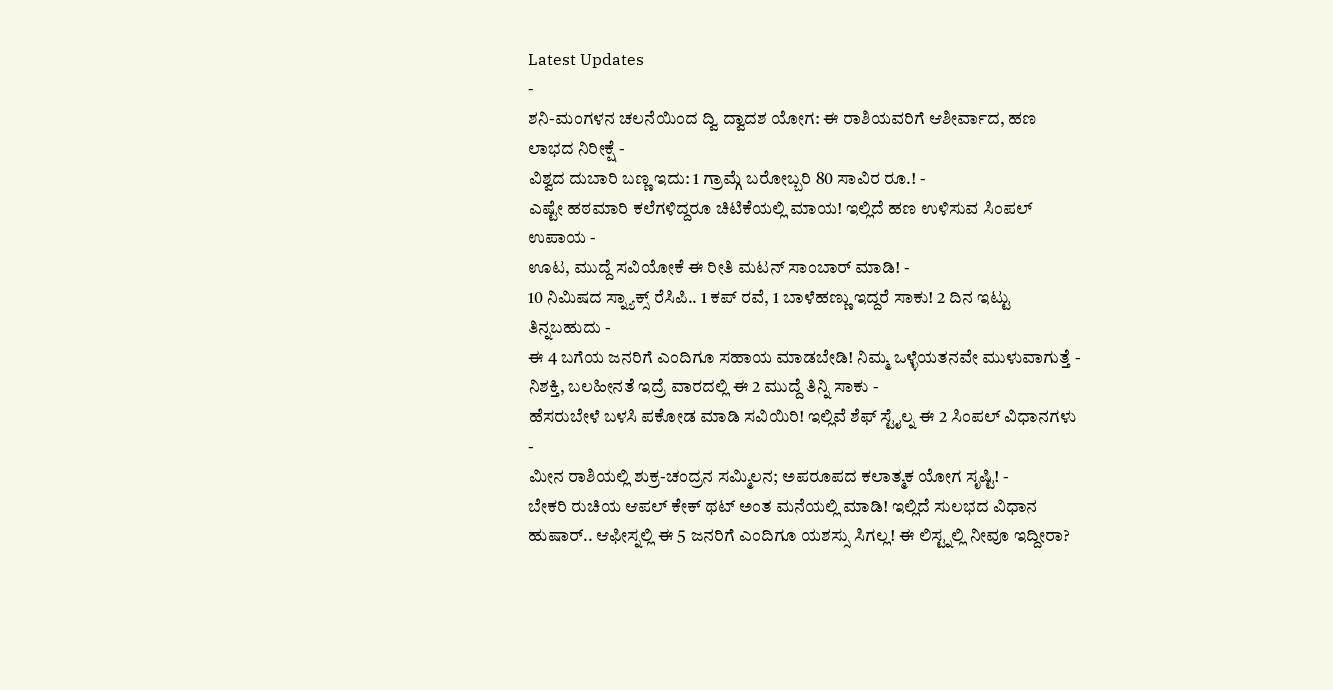Latest Updates
-
ಶನಿ-ಮಂಗಳನ ಚಲನೆಯಿಂದ ದ್ವಿ ದ್ವಾದಶ ಯೋಗ: ಈ ರಾಶಿಯವರಿಗೆ ಆಶೀರ್ವಾದ, ಹಣ ಲಾಭದ ನಿರೀಕ್ಷೆ -
ವಿಶ್ವದ ದುಬಾರಿ ಬಣ್ಣ ಇದು: 1 ಗ್ರಾಮ್ಗೆ ಬರೋಬ್ಬರಿ 80 ಸಾವಿರ ರೂ.! -
ಎಷ್ಟೇ ಹಠಮಾರಿ ಕಲೆಗಳಿದ್ದರೂ ಚಿಟಿಕೆಯಲ್ಲಿ ಮಾಯ! ಇಲ್ಲಿದೆ ಹಣ ಉಳಿಸುವ ಸಿಂಪಲ್ ಉಪಾಯ -
ಊಟ, ಮುದ್ದೆ ಸವಿಯೋಕೆ ಈ ರೀತಿ ಮಟನ್ ಸಾಂಬಾರ್ ಮಾಡಿ! -
10 ನಿಮಿಷದ ಸ್ನ್ಯಾಕ್ಸ್ ರೆಸಿಪಿ.. 1 ಕಪ್ ರವೆ, 1 ಬಾಳೆಹಣ್ಣು ಇದ್ದರೆ ಸಾಕು! 2 ದಿನ ಇಟ್ಟು ತಿನ್ನಬಹುದು -
ಈ 4 ಬಗೆಯ ಜನರಿಗೆ ಎಂದಿಗೂ ಸಹಾಯ ಮಾಡಬೇಡಿ! ನಿಮ್ಮ ಒಳ್ಳೆಯತನವೇ ಮುಳುವಾಗುತ್ತೆ -
ನಿಶಕ್ತಿ, ಬಲಹೀನತೆ ಇದ್ರೆ ವಾರದಲ್ಲಿ ಈ 2 ಮುದ್ದೆ ತಿನ್ನಿ ಸಾಕು -
ಹೆಸರುಬೇಳೆ ಬಳಸಿ ಪಕೋಡ ಮಾಡಿ ಸವಿಯಿರಿ! ಇಲ್ಲಿವೆ ಶೆಫ್ ಸ್ಟೈಲ್ನ ಈ 2 ಸಿಂಪಲ್ ವಿಧಾನಗಳು -
ಮೀನ ರಾಶಿಯಲ್ಲಿ ಶುಕ್ರ-ಚಂದ್ರನ ಸಮ್ಮಿಲನ; ಅಪರೂಪದ ಕಲಾತ್ಮಕ ಯೋಗ ಸೃಷ್ಟಿ! -
ಬೇಕರಿ ರುಚಿಯ ಆಪಲ್ ಕೇಕ್ ಥಟ್ ಅಂತ ಮನೆಯಲ್ಲಿ ಮಾಡಿ! ಇಲ್ಲಿದೆ ಸುಲಭದ ವಿಧಾನ
ಹುಷಾರ್.. ಆಫೀಸ್ನಲ್ಲಿ ಈ 5 ಜನರಿಗೆ ಎಂದಿಗೂ ಯಶಸ್ಸು ಸಿಗಲ್ಲ! ಈ ಲಿಸ್ಟ್ನಲ್ಲಿ ನೀವೂ ಇದ್ದೀರಾ?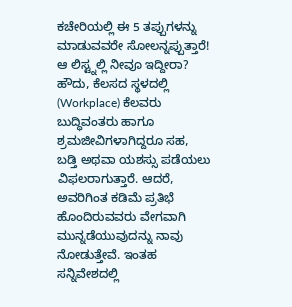ಕಚೇರಿಯಲ್ಲಿ ಈ 5 ತಪ್ಪುಗಳನ್ನು ಮಾಡುವವರೇ ಸೋಲನ್ನಪ್ಪುತ್ತಾರೆ! ಆ ಲಿಸ್ಟ್ನಲ್ಲಿ ನೀವೂ ಇದ್ದೀರಾ? ಹೌದು, ಕೆಲಸದ ಸ್ಥಳದಲ್ಲಿ (Workplace) ಕೆಲವರು ಬುದ್ಧಿವಂತರು ಹಾಗೂ ಶ್ರಮಜೀವಿಗಳಾಗಿದ್ದರೂ ಸಹ, ಬಡ್ತಿ ಅಥವಾ ಯಶಸ್ಸು ಪಡೆಯಲು ವಿಫಲರಾಗುತ್ತಾರೆ. ಆದರೆ, ಅವರಿಗಿಂತ ಕಡಿಮೆ ಪ್ರತಿಭೆ ಹೊಂದಿರುವವರು ವೇಗವಾಗಿ ಮುನ್ನಡೆಯುವುದನ್ನು ನಾವು ನೋಡುತ್ತೇವೆ. ಇಂತಹ ಸನ್ನಿವೇಶದಲ್ಲಿ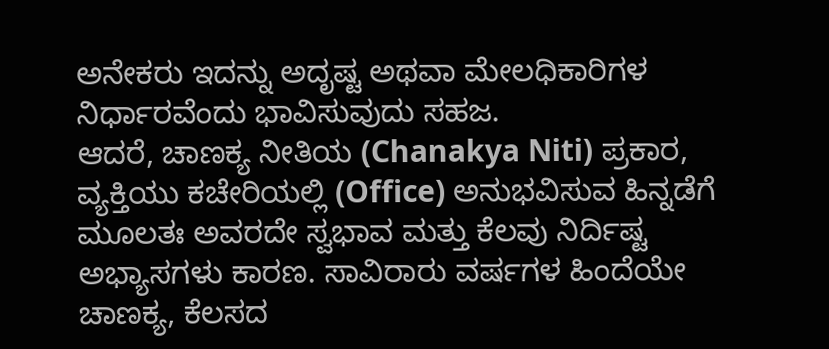ಅನೇಕರು ಇದನ್ನು ಅದೃಷ್ಟ ಅಥವಾ ಮೇಲಧಿಕಾರಿಗಳ ನಿರ್ಧಾರವೆಂದು ಭಾವಿಸುವುದು ಸಹಜ.
ಆದರೆ, ಚಾಣಕ್ಯ ನೀತಿಯ (Chanakya Niti) ಪ್ರಕಾರ, ವ್ಯಕ್ತಿಯು ಕಚೇರಿಯಲ್ಲಿ (Office) ಅನುಭವಿಸುವ ಹಿನ್ನಡೆಗೆ ಮೂಲತಃ ಅವರದೇ ಸ್ವಭಾವ ಮತ್ತು ಕೆಲವು ನಿರ್ದಿಷ್ಟ ಅಭ್ಯಾಸಗಳು ಕಾರಣ. ಸಾವಿರಾರು ವರ್ಷಗಳ ಹಿಂದೆಯೇ ಚಾಣಕ್ಯ, ಕೆಲಸದ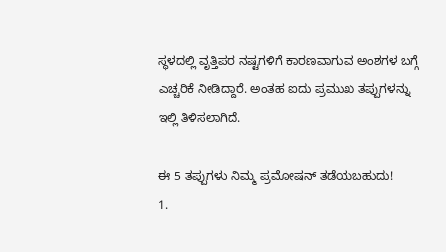ಸ್ಥಳದಲ್ಲಿ ವೃತ್ತಿಪರ ನಷ್ಟಗಳಿಗೆ ಕಾರಣವಾಗುವ ಅಂಶಗಳ ಬಗ್ಗೆ ಎಚ್ಚರಿಕೆ ನೀಡಿದ್ದಾರೆ. ಅಂತಹ ಐದು ಪ್ರಮುಖ ತಪ್ಪುಗಳನ್ನು ಇಲ್ಲಿ ತಿಳಿಸಲಾಗಿದೆ.

ಈ 5 ತಪ್ಪುಗಳು ನಿಮ್ಮ ಪ್ರಮೋಷನ್ ತಡೆಯಬಹುದು!
1.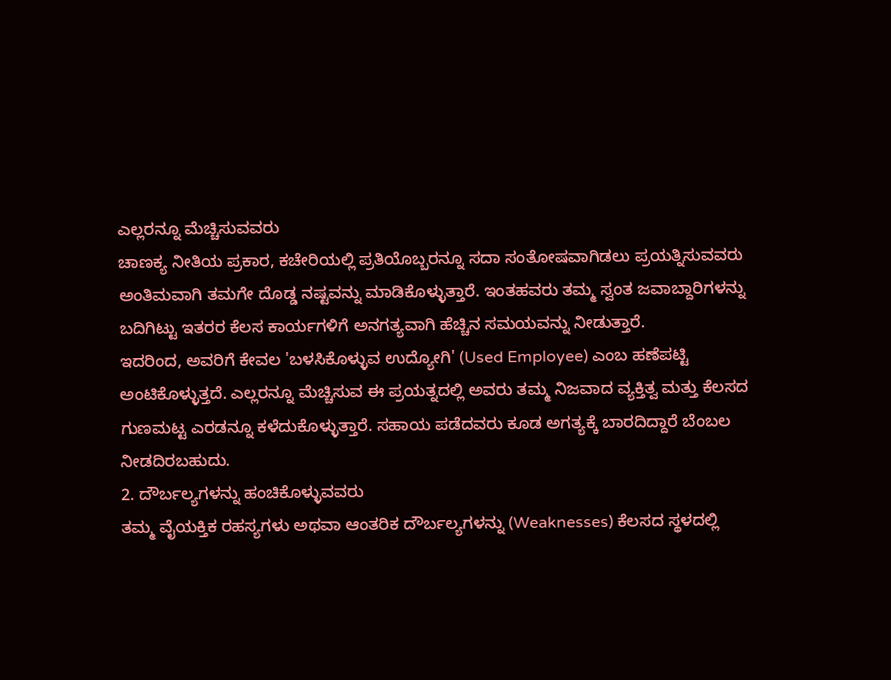ಎಲ್ಲರನ್ನೂ ಮೆಚ್ಚಿಸುವವರು
ಚಾಣಕ್ಯ ನೀತಿಯ ಪ್ರಕಾರ, ಕಚೇರಿಯಲ್ಲಿ ಪ್ರತಿಯೊಬ್ಬರನ್ನೂ ಸದಾ ಸಂತೋಷವಾಗಿಡಲು ಪ್ರಯತ್ನಿಸುವವರು ಅಂತಿಮವಾಗಿ ತಮಗೇ ದೊಡ್ಡ ನಷ್ಟವನ್ನು ಮಾಡಿಕೊಳ್ಳುತ್ತಾರೆ. ಇಂತಹವರು ತಮ್ಮ ಸ್ವಂತ ಜವಾಬ್ದಾರಿಗಳನ್ನು ಬದಿಗಿಟ್ಟು ಇತರರ ಕೆಲಸ ಕಾರ್ಯಗಳಿಗೆ ಅನಗತ್ಯವಾಗಿ ಹೆಚ್ಚಿನ ಸಮಯವನ್ನು ನೀಡುತ್ತಾರೆ.
ಇದರಿಂದ, ಅವರಿಗೆ ಕೇವಲ 'ಬಳಸಿಕೊಳ್ಳುವ ಉದ್ಯೋಗಿ' (Used Employee) ಎಂಬ ಹಣೆಪಟ್ಟಿ ಅಂಟಿಕೊಳ್ಳುತ್ತದೆ. ಎಲ್ಲರನ್ನೂ ಮೆಚ್ಚಿಸುವ ಈ ಪ್ರಯತ್ನದಲ್ಲಿ ಅವರು ತಮ್ಮ ನಿಜವಾದ ವ್ಯಕ್ತಿತ್ವ ಮತ್ತು ಕೆಲಸದ ಗುಣಮಟ್ಟ ಎರಡನ್ನೂ ಕಳೆದುಕೊಳ್ಳುತ್ತಾರೆ. ಸಹಾಯ ಪಡೆದವರು ಕೂಡ ಅಗತ್ಯಕ್ಕೆ ಬಾರದಿದ್ದಾರೆ ಬೆಂಬಲ ನೀಡದಿರಬಹುದು.
2. ದೌರ್ಬಲ್ಯಗಳನ್ನು ಹಂಚಿಕೊಳ್ಳುವವರು
ತಮ್ಮ ವೈಯಕ್ತಿಕ ರಹಸ್ಯಗಳು ಅಥವಾ ಆಂತರಿಕ ದೌರ್ಬಲ್ಯಗಳನ್ನು (Weaknesses) ಕೆಲಸದ ಸ್ಥಳದಲ್ಲಿ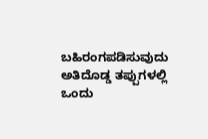ಬಹಿರಂಗಪಡಿಸುವುದು ಅತಿದೊಡ್ಡ ತಪ್ಪುಗಳಲ್ಲಿ ಒಂದು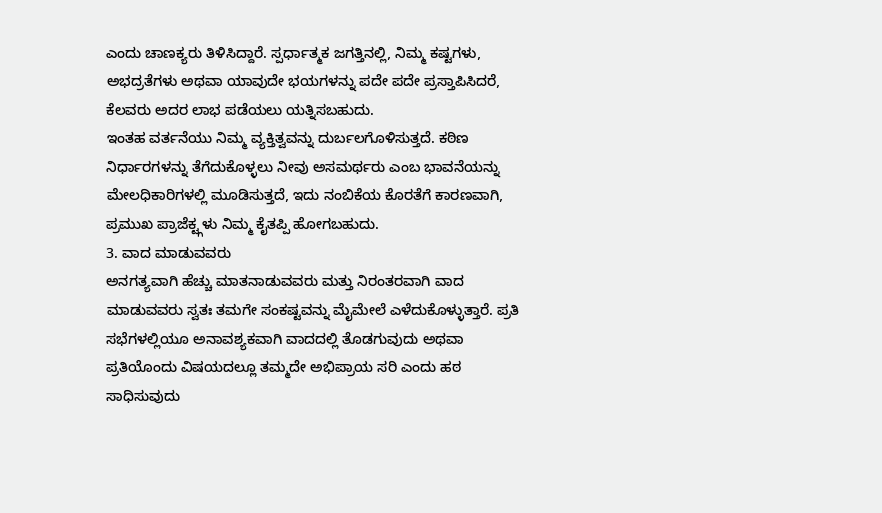ಎಂದು ಚಾಣಕ್ಯರು ತಿಳಿಸಿದ್ದಾರೆ. ಸ್ಪರ್ಧಾತ್ಮಕ ಜಗತ್ತಿನಲ್ಲಿ, ನಿಮ್ಮ ಕಷ್ಟಗಳು, ಅಭದ್ರತೆಗಳು ಅಥವಾ ಯಾವುದೇ ಭಯಗಳನ್ನು ಪದೇ ಪದೇ ಪ್ರಸ್ತಾಪಿಸಿದರೆ, ಕೆಲವರು ಅದರ ಲಾಭ ಪಡೆಯಲು ಯತ್ನಿಸಬಹುದು.
ಇಂತಹ ವರ್ತನೆಯು ನಿಮ್ಮ ವ್ಯಕ್ತಿತ್ವವನ್ನು ದುರ್ಬಲಗೊಳಿಸುತ್ತದೆ. ಕಠಿಣ ನಿರ್ಧಾರಗಳನ್ನು ತೆಗೆದುಕೊಳ್ಳಲು ನೀವು ಅಸಮರ್ಥರು ಎಂಬ ಭಾವನೆಯನ್ನು ಮೇಲಧಿಕಾರಿಗಳಲ್ಲಿ ಮೂಡಿಸುತ್ತದೆ, ಇದು ನಂಬಿಕೆಯ ಕೊರತೆಗೆ ಕಾರಣವಾಗಿ, ಪ್ರಮುಖ ಪ್ರಾಜೆಕ್ಟ್ಗಳು ನಿಮ್ಮ ಕೈತಪ್ಪಿ ಹೋಗಬಹುದು.
3. ವಾದ ಮಾಡುವವರು
ಅನಗತ್ಯವಾಗಿ ಹೆಚ್ಚು ಮಾತನಾಡುವವರು ಮತ್ತು ನಿರಂತರವಾಗಿ ವಾದ ಮಾಡುವವರು ಸ್ವತಃ ತಮಗೇ ಸಂಕಷ್ಟವನ್ನು ಮೈಮೇಲೆ ಎಳೆದುಕೊಳ್ಳುತ್ತಾರೆ. ಪ್ರತಿ ಸಭೆಗಳಲ್ಲಿಯೂ ಅನಾವಶ್ಯಕವಾಗಿ ವಾದದಲ್ಲಿ ತೊಡಗುವುದು ಅಥವಾ ಪ್ರತಿಯೊಂದು ವಿಷಯದಲ್ಲೂ ತಮ್ಮದೇ ಅಭಿಪ್ರಾಯ ಸರಿ ಎಂದು ಹಠ ಸಾಧಿಸುವುದು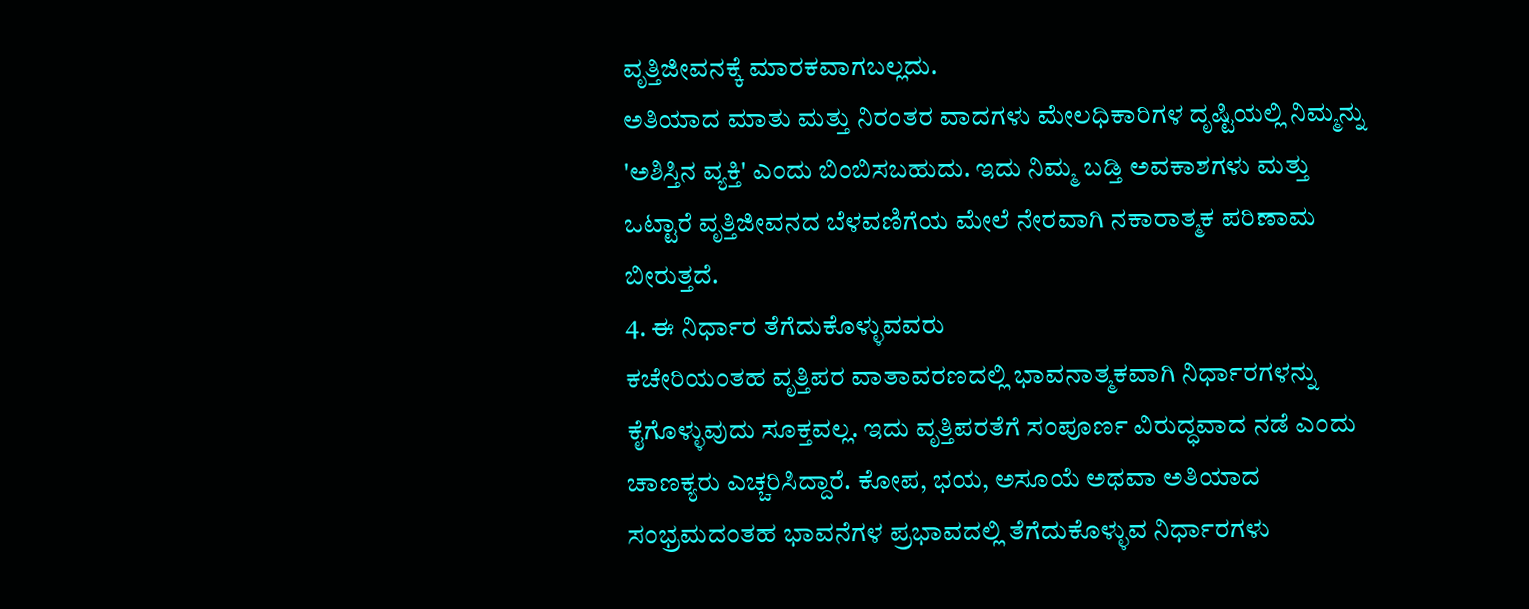ವೃತ್ತಿಜೀವನಕ್ಕೆ ಮಾರಕವಾಗಬಲ್ಲದು.
ಅತಿಯಾದ ಮಾತು ಮತ್ತು ನಿರಂತರ ವಾದಗಳು ಮೇಲಧಿಕಾರಿಗಳ ದೃಷ್ಟಿಯಲ್ಲಿ ನಿಮ್ಮನ್ನು 'ಅಶಿಸ್ತಿನ ವ್ಯಕ್ತಿ' ಎಂದು ಬಿಂಬಿಸಬಹುದು. ಇದು ನಿಮ್ಮ ಬಡ್ತಿ ಅವಕಾಶಗಳು ಮತ್ತು ಒಟ್ಟಾರೆ ವೃತ್ತಿಜೀವನದ ಬೆಳವಣಿಗೆಯ ಮೇಲೆ ನೇರವಾಗಿ ನಕಾರಾತ್ಮಕ ಪರಿಣಾಮ ಬೀರುತ್ತದೆ.
4. ಈ ನಿರ್ಧಾರ ತೆಗೆದುಕೊಳ್ಳುವವರು
ಕಚೇರಿಯಂತಹ ವೃತ್ತಿಪರ ವಾತಾವರಣದಲ್ಲಿ ಭಾವನಾತ್ಮಕವಾಗಿ ನಿರ್ಧಾರಗಳನ್ನು ಕೈಗೊಳ್ಳುವುದು ಸೂಕ್ತವಲ್ಲ. ಇದು ವೃತ್ತಿಪರತೆಗೆ ಸಂಪೂರ್ಣ ವಿರುದ್ಧವಾದ ನಡೆ ಎಂದು ಚಾಣಕ್ಯರು ಎಚ್ಚರಿಸಿದ್ದಾರೆ. ಕೋಪ, ಭಯ, ಅಸೂಯೆ ಅಥವಾ ಅತಿಯಾದ ಸಂಭ್ರಮದಂತಹ ಭಾವನೆಗಳ ಪ್ರಭಾವದಲ್ಲಿ ತೆಗೆದುಕೊಳ್ಳುವ ನಿರ್ಧಾರಗಳು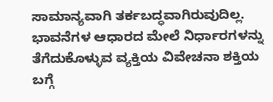ಸಾಮಾನ್ಯವಾಗಿ ತರ್ಕಬದ್ಧವಾಗಿರುವುದಿಲ್ಲ.
ಭಾವನೆಗಳ ಆಧಾರದ ಮೇಲೆ ನಿರ್ಧಾರಗಳನ್ನು ತೆಗೆದುಕೊಳ್ಳುವ ವ್ಯಕ್ತಿಯ ವಿವೇಚನಾ ಶಕ್ತಿಯ ಬಗ್ಗೆ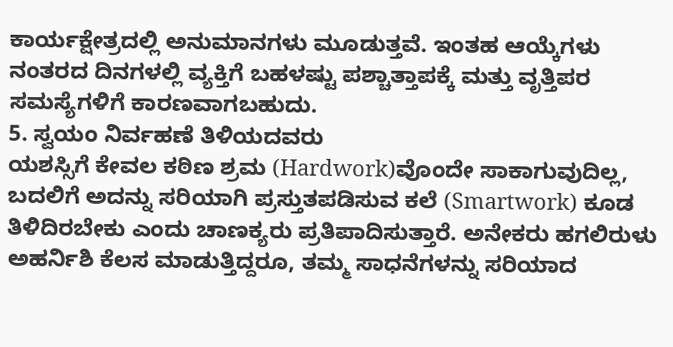ಕಾರ್ಯಕ್ಷೇತ್ರದಲ್ಲಿ ಅನುಮಾನಗಳು ಮೂಡುತ್ತವೆ. ಇಂತಹ ಆಯ್ಕೆಗಳು ನಂತರದ ದಿನಗಳಲ್ಲಿ ವ್ಯಕ್ತಿಗೆ ಬಹಳಷ್ಟು ಪಶ್ಚಾತ್ತಾಪಕ್ಕೆ ಮತ್ತು ವೃತ್ತಿಪರ ಸಮಸ್ಯೆಗಳಿಗೆ ಕಾರಣವಾಗಬಹುದು.
5. ಸ್ವಯಂ ನಿರ್ವಹಣೆ ತಿಳಿಯದವರು
ಯಶಸ್ಸಿಗೆ ಕೇವಲ ಕಠಿಣ ಶ್ರಮ (Hardwork)ವೊಂದೇ ಸಾಕಾಗುವುದಿಲ್ಲ, ಬದಲಿಗೆ ಅದನ್ನು ಸರಿಯಾಗಿ ಪ್ರಸ್ತುತಪಡಿಸುವ ಕಲೆ (Smartwork) ಕೂಡ ತಿಳಿದಿರಬೇಕು ಎಂದು ಚಾಣಕ್ಯರು ಪ್ರತಿಪಾದಿಸುತ್ತಾರೆ. ಅನೇಕರು ಹಗಲಿರುಳು ಅಹರ್ನಿಶಿ ಕೆಲಸ ಮಾಡುತ್ತಿದ್ದರೂ, ತಮ್ಮ ಸಾಧನೆಗಳನ್ನು ಸರಿಯಾದ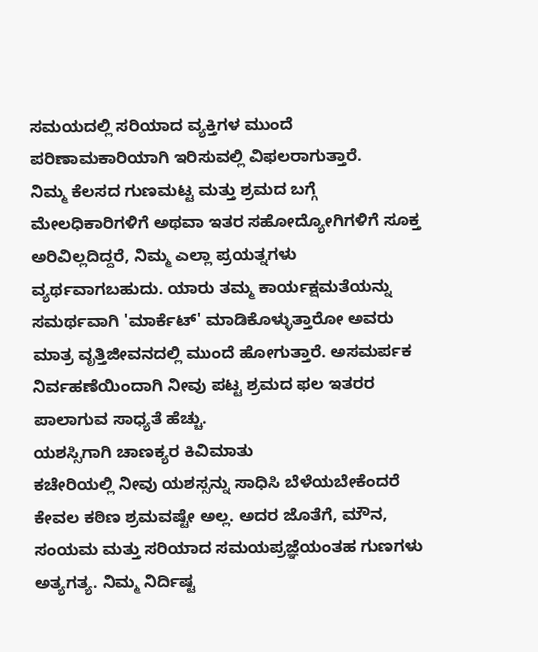ಸಮಯದಲ್ಲಿ ಸರಿಯಾದ ವ್ಯಕ್ತಿಗಳ ಮುಂದೆ ಪರಿಣಾಮಕಾರಿಯಾಗಿ ಇರಿಸುವಲ್ಲಿ ವಿಫಲರಾಗುತ್ತಾರೆ.
ನಿಮ್ಮ ಕೆಲಸದ ಗುಣಮಟ್ಟ ಮತ್ತು ಶ್ರಮದ ಬಗ್ಗೆ ಮೇಲಧಿಕಾರಿಗಳಿಗೆ ಅಥವಾ ಇತರ ಸಹೋದ್ಯೋಗಿಗಳಿಗೆ ಸೂಕ್ತ ಅರಿವಿಲ್ಲದಿದ್ದರೆ, ನಿಮ್ಮ ಎಲ್ಲಾ ಪ್ರಯತ್ನಗಳು ವ್ಯರ್ಥವಾಗಬಹುದು. ಯಾರು ತಮ್ಮ ಕಾರ್ಯಕ್ಷಮತೆಯನ್ನು ಸಮರ್ಥವಾಗಿ 'ಮಾರ್ಕೆಟ್' ಮಾಡಿಕೊಳ್ಳುತ್ತಾರೋ ಅವರು ಮಾತ್ರ ವೃತ್ತಿಜೀವನದಲ್ಲಿ ಮುಂದೆ ಹೋಗುತ್ತಾರೆ. ಅಸಮರ್ಪಕ ನಿರ್ವಹಣೆಯಿಂದಾಗಿ ನೀವು ಪಟ್ಟ ಶ್ರಮದ ಫಲ ಇತರರ ಪಾಲಾಗುವ ಸಾಧ್ಯತೆ ಹೆಚ್ಚು.
ಯಶಸ್ಸಿಗಾಗಿ ಚಾಣಕ್ಯರ ಕಿವಿಮಾತು
ಕಚೇರಿಯಲ್ಲಿ ನೀವು ಯಶಸ್ಸನ್ನು ಸಾಧಿಸಿ ಬೆಳೆಯಬೇಕೆಂದರೆ ಕೇವಲ ಕಠಿಣ ಶ್ರಮವಷ್ಟೇ ಅಲ್ಲ. ಅದರ ಜೊತೆಗೆ, ಮೌನ, ಸಂಯಮ ಮತ್ತು ಸರಿಯಾದ ಸಮಯಪ್ರಜ್ಞೆಯಂತಹ ಗುಣಗಳು ಅತ್ಯಗತ್ಯ. ನಿಮ್ಮ ನಿರ್ದಿಷ್ಟ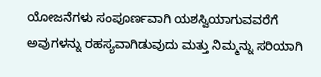ಯೋಜನೆಗಳು ಸಂಪೂರ್ಣವಾಗಿ ಯಶಸ್ವಿಯಾಗುವವರೆಗೆ ಅವುಗಳನ್ನು ರಹಸ್ಯವಾಗಿಡುವುದು ಮತ್ತು ನಿಮ್ಮನ್ನು ಸರಿಯಾಗಿ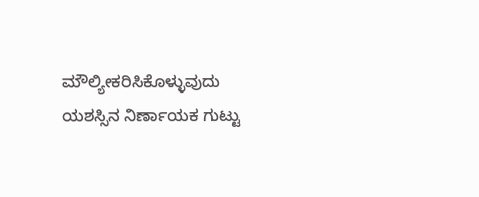ಮೌಲ್ಯೀಕರಿಸಿಕೊಳ್ಳುವುದು ಯಶಸ್ಸಿನ ನಿರ್ಣಾಯಕ ಗುಟ್ಟು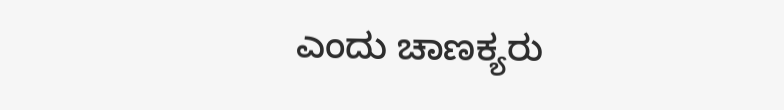ಎಂದು ಚಾಣಕ್ಯರು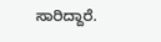ಸಾರಿದ್ದಾರೆ.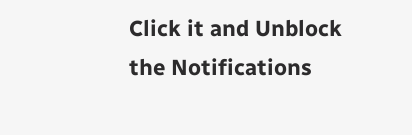Click it and Unblock the Notifications